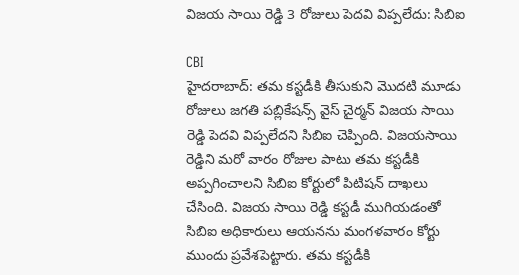విజయ సాయి రెడ్డి 3 రోజులు పెదవి విప్పలేదు: సిబిఐ

CBI
హైదరాబాద్: తమ కస్టడీకి తీసుకుని మొదటి మూడు రోజులు జగతి పబ్లికేషన్స్ వైస్ చైర్మన్ విజయ సాయి రెడ్డి పెదవి విప్పలేదని సిబిఐ చెప్పింది. విజయసాయి రెడ్డిని మరో వారం రోజుల పాటు తమ కస్టడీకి అప్పగించాలని సిబిఐ కోర్టులో పిటిషన్ దాఖలు చేసింది. విజయ సాయి రెడ్డి కస్టడీ ముగియడంతో సిబిఐ అధికారులు ఆయనను మంగళవారం కోర్టు ముందు ప్రవేశపెట్టారు. తమ కస్టడీకి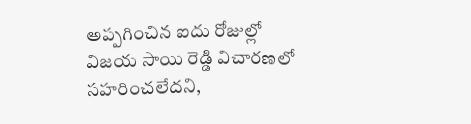అప్పగించిన ఐదు రోజుల్లో విజయ సాయి రెడ్డి విచారణలో సహరించలేదని,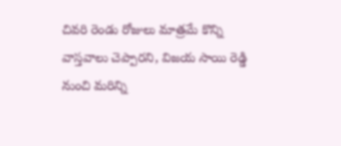చివరి రెండు రోజులు మాత్రమే కొన్ని వాస్తవాలు చెప్పారని, విజయ సాయి రెడ్డి నుంచి మరిన్ని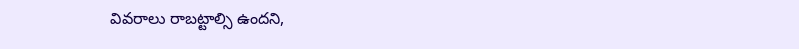వివరాలు రాబట్టాల్సి ఉందని,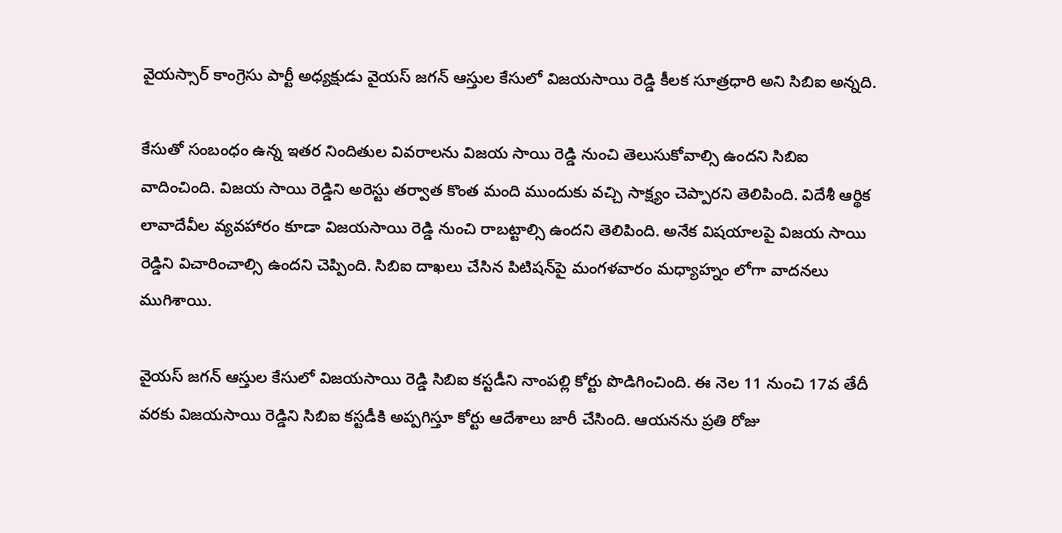వైయస్సార్ కాంగ్రెసు పార్టీ అధ్యక్షుడు వైయస్ జగన్ ఆస్తుల కేసులో విజయసాయి రెడ్డి కీలక సూత్రధారి అని సిబిఐ అన్నది.

కేసుతో సంబంధం ఉన్న ఇతర నిందితుల వివరాలను విజయ సాయి రెడ్డి నుంచి తెలుసుకోవాల్సి ఉందని సిబిఐ వాదించింది. విజయ సాయి రెడ్డిని అరెస్టు తర్వాత కొంత మంది ముందుకు వచ్చి సాక్ష్యం చెప్పారని తెలిపింది. విదేశీ ఆర్థిక లావాదేవీల వ్యవహారం కూడా విజయసాయి రెడ్డి నుంచి రాబట్టాల్సి ఉందని తెలిపింది. అనేక విషయాలపై విజయ సాయి రెడ్డిని విచారించాల్సి ఉందని చెప్పింది. సిబిఐ దాఖలు చేసిన పిటిషన్‌పై మంగళవారం మధ్యాహ్నం లోగా వాదనలు ముగిశాయి.

వైయస్ జగన్ ఆస్తుల కేసులో విజయసాయి రెడ్డి సిబిఐ కస్టడీని నాంపల్లి కోర్టు పొడిగించింది. ఈ నెల 11 నుంచి 17వ తేదీ వరకు విజయసాయి రెడ్డిని సిబిఐ కస్టడీకి అప్పగిస్తూ కోర్టు ఆదేశాలు జారీ చేసింది. ఆయనను ప్రతి రోజు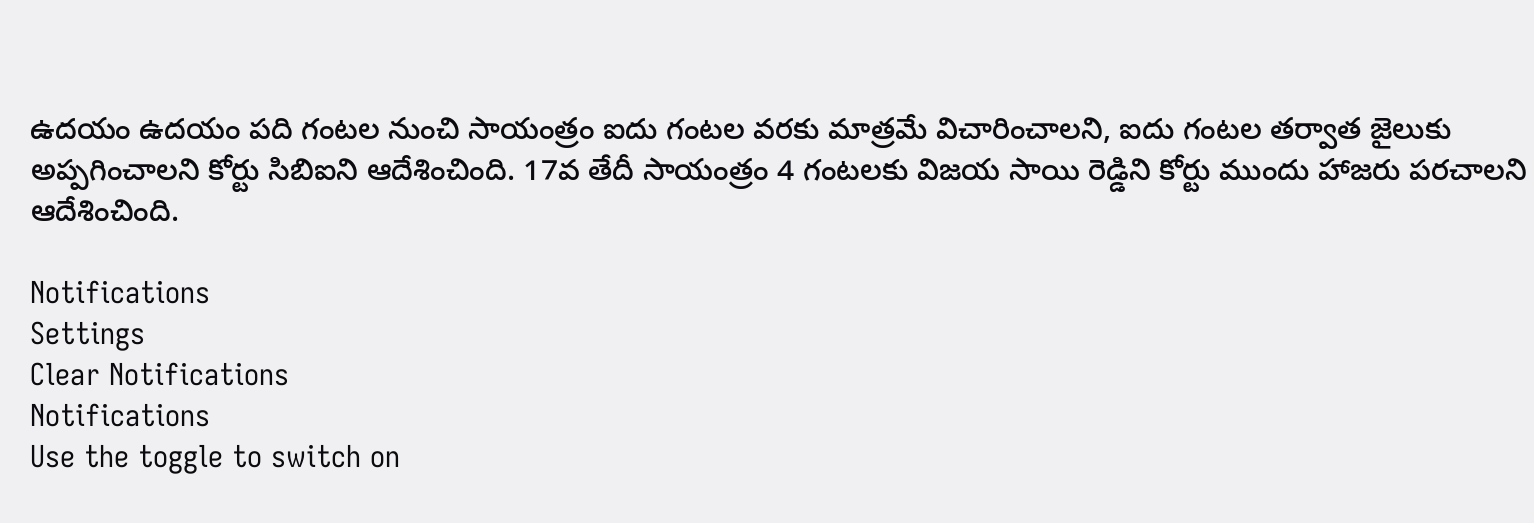ఉదయం ఉదయం పది గంటల నుంచి సాయంత్రం ఐదు గంటల వరకు మాత్రమే విచారించాలని, ఐదు గంటల తర్వాత జైలుకు అప్పగించాలని కోర్టు సిబిఐని ఆదేశించింది. 17వ తేదీ సాయంత్రం 4 గంటలకు విజయ సాయి రెడ్డిని కోర్టు ముందు హాజరు పరచాలని ఆదేశించింది.

Notifications
Settings
Clear Notifications
Notifications
Use the toggle to switch on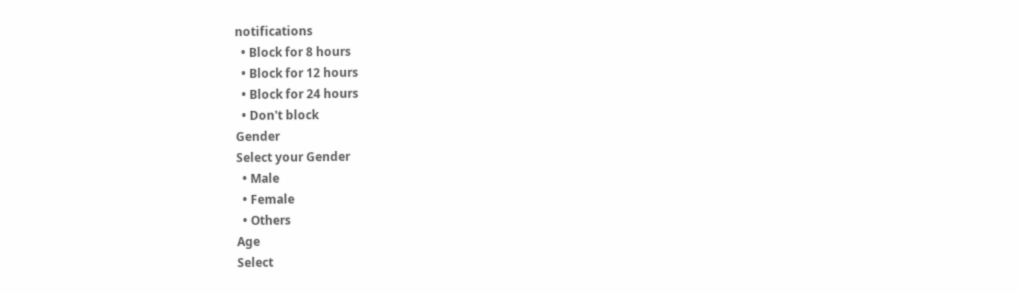notifications
  • Block for 8 hours
  • Block for 12 hours
  • Block for 24 hours
  • Don't block
Gender
Select your Gender
  • Male
  • Female
  • Others
Age
Select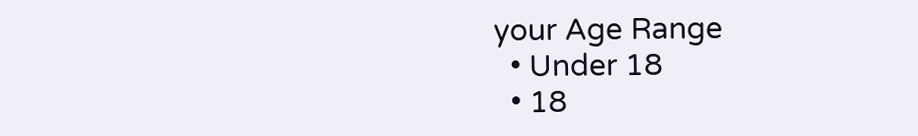your Age Range
  • Under 18
  • 18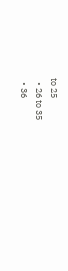to 25
  • 26 to 35
  • 36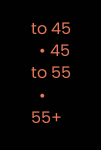to 45
  • 45 to 55
  • 55+